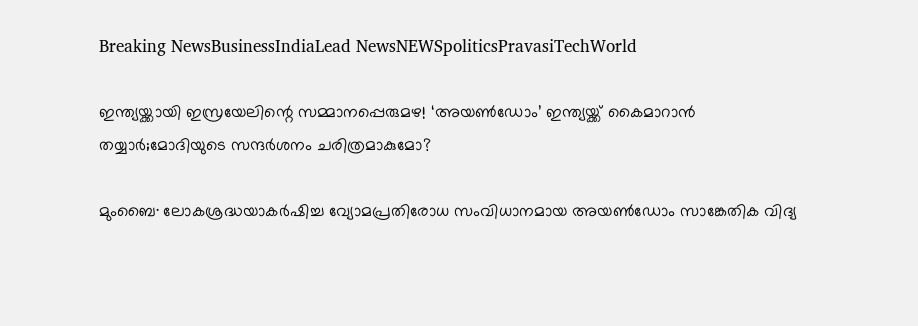Breaking NewsBusinessIndiaLead NewsNEWSpoliticsPravasiTechWorld

ഇന്ത്യയ്ക്കായി ഇസ്രയേലിന്റെ സമ്മാനപ്പെരുമഴ! ‘അയൺഡോം’ ഇന്ത്യയ്ക്ക് കൈമാറാൻ തയ്യാർ;മോദിയുടെ സന്ദർശനം ചരിത്രമാകുമോ?

മുംബൈ∙ ലോകശ്രദ്ധയാകർഷിച്ച വ്യോമപ്രതിരോധ സംവിധാനമായ അയൺഡോം സാങ്കേതിക വിദ്യ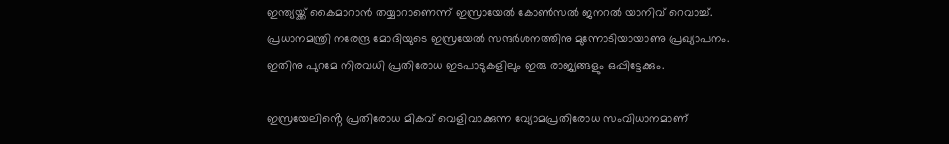ഇന്ത്യയ്ക്ക് കൈമാറാൻ തയ്യാറാണെന്ന് ഇസ്രായേൽ കോൺസൽ ജനറൽ യാനിവ് റെവാച്ച്. പ്രധാനമന്ത്രി നരേന്ദ്ര മോദിയുടെ ഇസ്രയേൽ സന്ദർശനത്തിനു മുന്നോടിയായാണു പ്രഖ്യാപനം. ഇതിനു പുറമേ നിരവധി പ്രതിരോധ ഇടപാടുകളിലും ഇരു രാജ്യങ്ങളും ഒപ്പിട്ടേക്കും.

ഇസ്രയേലിൻ്റെ പ്രതിരോധ മികവ് വെളിവാക്കുന്ന വ്യോമപ്രതിരോധ സംവിധാനമാണ്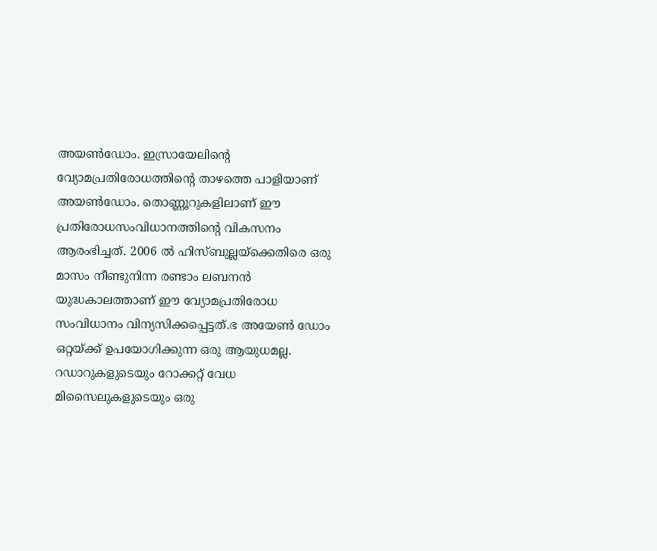അയൺഡോം. ഇസ്രായേലിൻ്റെ വ്യോമപ്രതിരോധത്തിൻ്റെ താഴത്തെ പാളിയാണ് അയൺഡോം. തൊണ്ണൂറുകളിലാണ് ഈ പ്രതിരോധസംവിധാനത്തിൻ്റെ വികസനം ആരംഭിച്ചത്. 2006 ൽ ഹിസ്ബുല്ലയ്ക്കെതിരെ ഒരു മാസം നീണ്ടുനിന്ന രണ്ടാം ലബനൻ യുദ്ധകാലത്താണ് ഈ വ്യോമപ്രതിരോധ സംവിധാനം വിന്യസിക്കപ്പെട്ടത്.ഭ അയേൺ ഡോം ഒറ്റയ്ക്ക് ഉപയോഗിക്കുന്ന ഒരു ആയുധമല്ല. റഡാറുകളുടെയും റോക്കറ്റ് വേധ മിസൈലുകളുടെയും ഒരു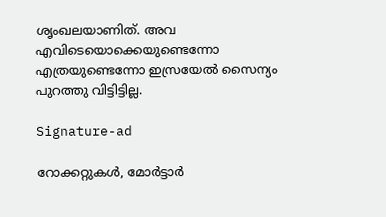ശൃംഖലയാണിത്. അവ എവിടെയൊക്കെയുണ്ടെന്നോ എത്രയുണ്ടെന്നോ ഇസ്രയേൽ സൈന്യം പുറത്തു വിട്ടിട്ടില്ല.

Signature-ad

റോക്കറ്റുകൾ, മോർട്ടാർ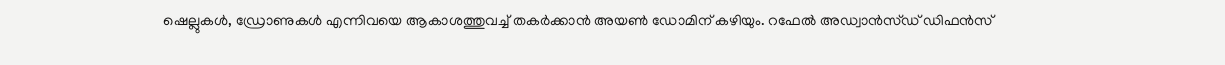ഷെല്ലുകൾ, ഡ്രോണുകൾ എന്നിവയെ ആകാശത്തുവച്ച് തകർക്കാൻ അയൺ ഡോമിന് കഴിയും. റഫേൽ അഡ്വാൻസ്ഡ് ഡിഫൻസ്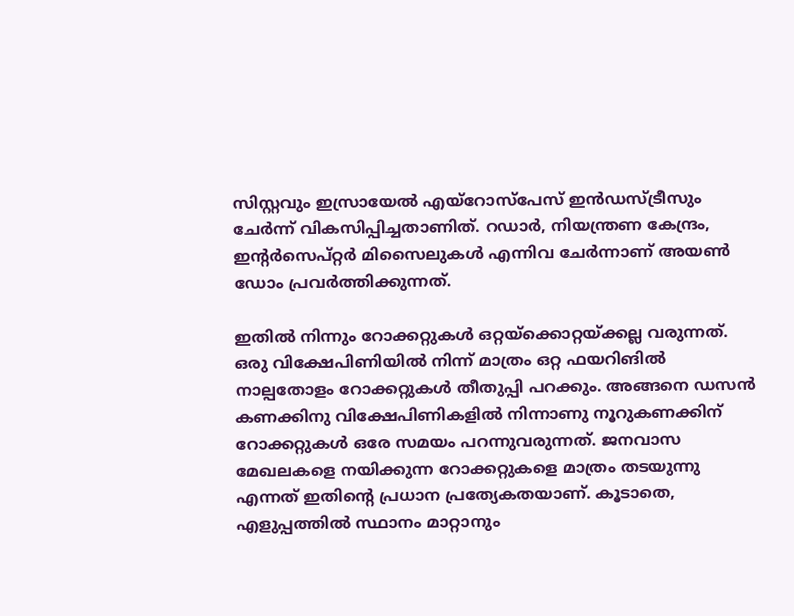സിസ്റ്റവും ഇസ്രായേൽ എയ്റോസ്പേസ് ഇൻഡസ്ട്രീസും ചേർന്ന് വികസിപ്പിച്ചതാണിത്. റഡാർ, നിയന്ത്രണ കേന്ദ്രം, ഇൻ്റർസെപ്റ്റർ മിസൈലുകൾ എന്നിവ ചേർന്നാണ് അയൺ ഡോം പ്രവർത്തിക്കുന്നത്.

ഇതിൽ നിന്നും റോക്കറ്റുകൾ ഒറ്റയ്ക്കൊറ്റയ്ക്കല്ല വരുന്നത്. ഒരു വിക്ഷേപിണിയിൽ നിന്ന് മാത്രം ഒറ്റ ഫയറിങിൽ നാല്പതോളം റോക്കറ്റുകൾ തീതുപ്പി പറക്കും. അങ്ങനെ ഡസൻ കണക്കിനു വിക്ഷേപിണികളിൽ നിന്നാണു നൂറുകണക്കിന് റോക്കറ്റുകൾ ഒരേ സമയം പറന്നുവരുന്നത്. ജനവാസ മേഖലകളെ നയിക്കുന്ന റോക്കറ്റുകളെ മാത്രം തടയുന്നു എന്നത് ഇതിൻ്റെ പ്രധാന പ്രത്യേകതയാണ്. കൂടാതെ, എളുപ്പത്തിൽ സ്ഥാനം മാറ്റാനും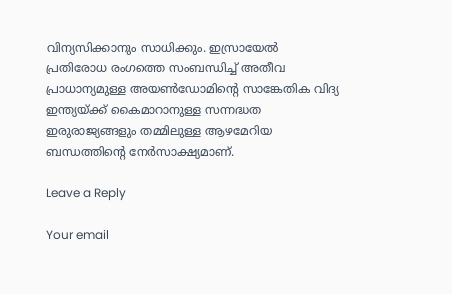വിന്യസിക്കാനും സാധിക്കും. ഇസ്രായേൽ പ്രതിരോധ രംഗത്തെ സംബന്ധിച്ച് അതീവ പ്രാധാന്യമുള്ള അയൺഡോമിൻ്റെ സാങ്കേതിക വിദ്യ ഇന്ത്യയ്ക്ക് കൈമാറാനുള്ള സന്നദ്ധത ഇരുരാജ്യങ്ങളും തമ്മിലുള്ള ആഴമേറിയ ബന്ധത്തിൻ്റെ നേർസാക്ഷ്യമാണ്.

Leave a Reply

Your email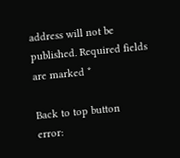address will not be published. Required fields are marked *

Back to top button
error: